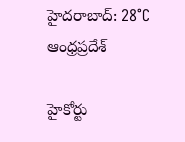హైదరాబాద్: 28°C
ఆంధ్రప్రదేశ్

హైకోర్టు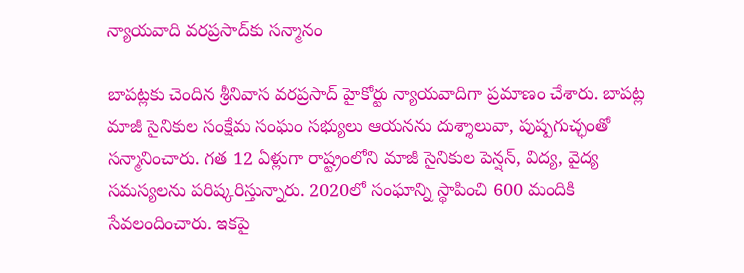న్యాయవాది వరప్రసాద్‌కు సన్మానం

బాపట్లకు చెందిన శ్రీనివాస వరప్రసాద్ హైకోర్టు న్యాయవాదిగా ప్రమాణం చేశారు. బాపట్ల మాజీ సైనికుల సంక్షేమ సంఘం సభ్యులు ఆయనను దుశ్శాలువా, పుష్పగుచ్ఛంతో సన్మానించారు. గత 12 ఏళ్లుగా రాష్ట్రంలోని మాజీ సైనికుల పెన్షన్, విద్య, వైద్య సమస్యలను పరిష్కరిస్తున్నారు. 2020లో సంఘాన్ని స్థాపించి 600 మందికి సేవలందించారు. ఇకపై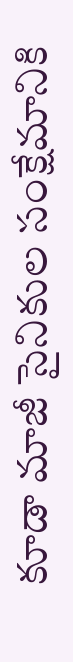కూడా మాజీ సైనికుల సంక్షేమానికి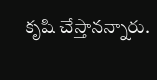కృషి చేస్తానన్నారు.